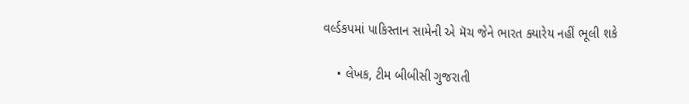વર્લ્ડકપમાં પાકિસ્તાન સામેની એ મૅચ જેને ભારત ક્યારેય નહીં ભૂલી શકે

    • લેખક, ટીમ બીબીસી ગુજરાતી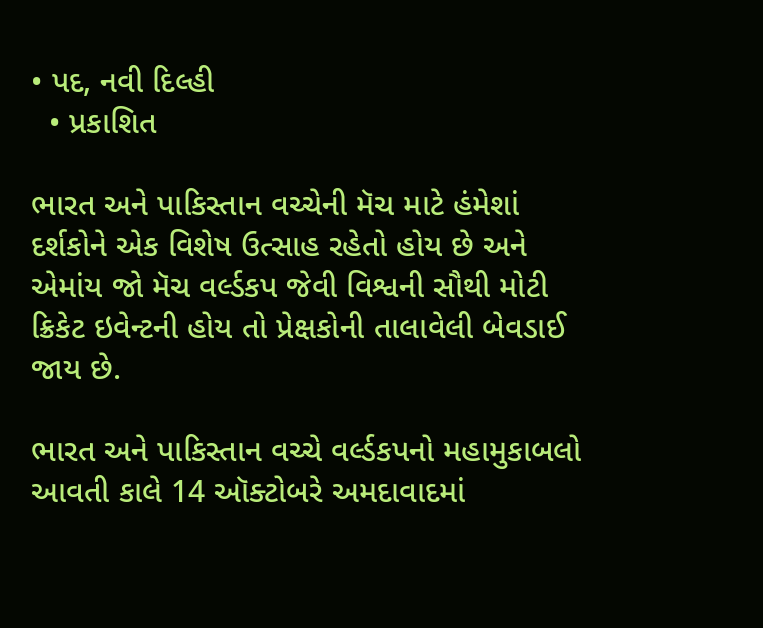• પદ, નવી દિલ્હી
  • પ્રકાશિત

ભારત અને પાકિસ્તાન વચ્ચેની મૅચ માટે હંમેશાં દર્શકોને એક વિશેષ ઉત્સાહ રહેતો હોય છે અને એમાંય જો મૅચ વર્લ્ડકપ જેવી વિશ્વની સૌથી મોટી ક્રિકેટ ઇવેન્ટની હોય તો પ્રેક્ષકોની તાલાવેલી બેવડાઈ જાય છે.

ભારત અને પાકિસ્તાન વચ્ચે વર્લ્ડકપનો મહામુકાબલો આવતી કાલે 14 ઑક્ટોબરે અમદાવાદમાં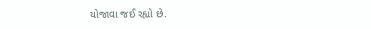યોજાવા જઈ રહ્યો છે.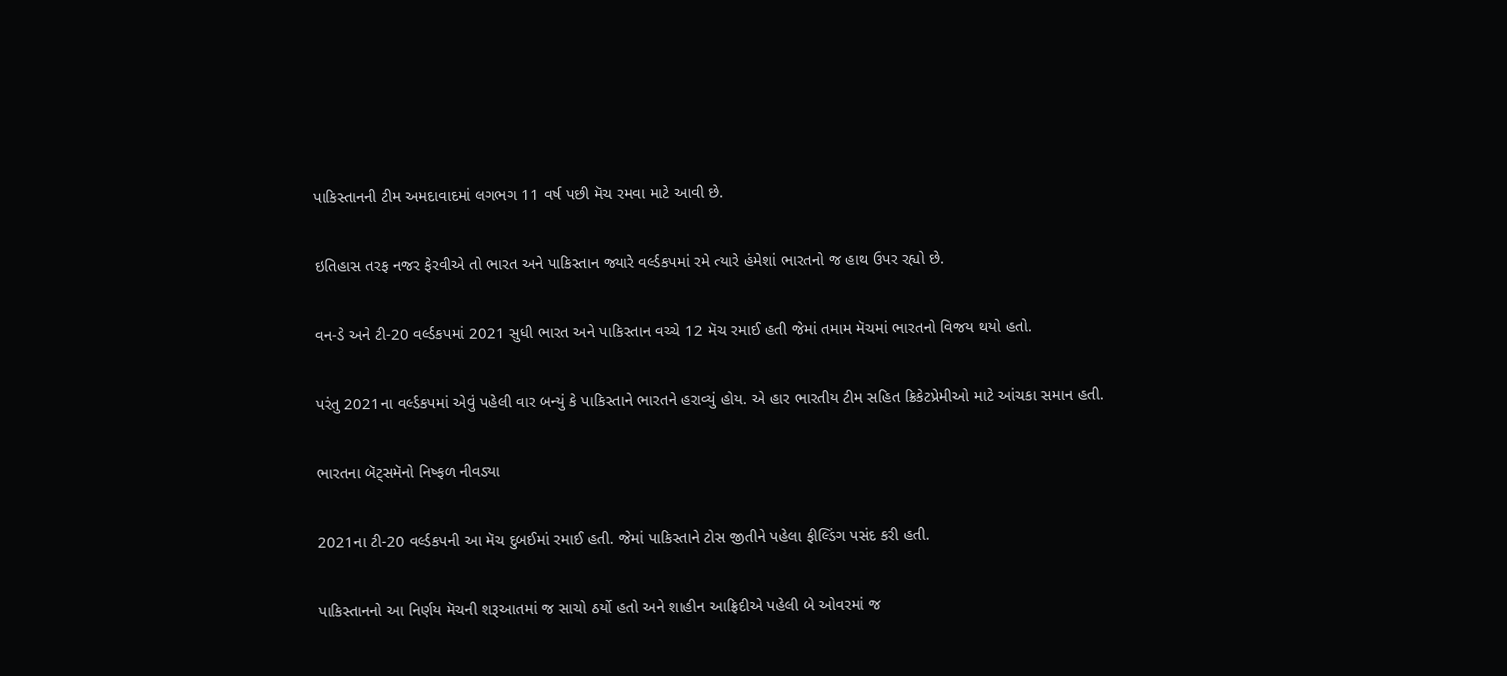પાકિસ્તાનની ટીમ અમદાવાદમાં લગભગ 11 વર્ષ પછી મૅચ રમવા માટે આવી છે.

ઇતિહાસ તરફ નજર ફેરવીએ તો ભારત અને પાકિસ્તાન જ્યારે વર્લ્ડકપમાં રમે ત્યારે હંમેશાં ભારતનો જ હાથ ઉપર રહ્યો છે.

વન-ડે અને ટી-20 વર્લ્ડકપમાં 2021 સુધી ભારત અને પાકિસ્તાન વચ્ચે 12 મૅચ રમાઈ હતી જેમાં તમામ મૅચમાં ભારતનો વિજય થયો હતો.

પરંતુ 2021ના વર્લ્ડકપમાં એવું પહેલી વાર બન્યું કે પાકિસ્તાને ભારતને હરાવ્યું હોય. એ હાર ભારતીય ટીમ સહિત ક્રિકેટપ્રેમીઓ માટે આંચકા સમાન હતી.

ભારતના બૅટ્સમૅનો નિષ્ફળ નીવડ્યા

2021ના ટી-20 વર્લ્ડકપની આ મૅચ દુબઈમાં રમાઈ હતી. જેમાં પાકિસ્તાને ટોસ જીતીને પહેલા ફીલ્ડિંગ પસંદ કરી હતી.

પાકિસ્તાનનો આ નિર્ણય મૅચની શરૂઆતમાં જ સાચો ઠર્યો હતો અને શાહીન આફ્રિદીએ પહેલી બે ઓવરમાં જ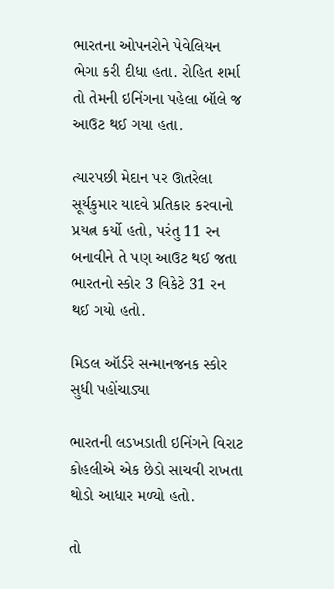ભારતના ઓપનરોને પેવેલિયન ભેગા કરી દીધા હતા. રોહિત શર્મા તો તેમની ઇનિંગના પહેલા બૉલે જ આઉટ થઈ ગયા હતા.

ત્યારપછી મેદાન પર ઊતરેલા સૂર્યકુમાર યાદવે પ્રતિકાર કરવાનો પ્રયત્ન કર્યો હતો, પરંતુ 11 રન બનાવીને તે પણ આઉટ થઈ જતા ભારતનો સ્કોર 3 વિકેટે 31 રન થઈ ગયો હતો.

મિડલ ઑર્ડરે સન્માનજનક સ્કોર સુધી પહોંચાડ્યા

ભારતની લડખડાતી ઇનિંગને વિરાટ કોહલીએ એક છેડો સાચવી રાખતા થોડો આધાર મળ્યો હતો.

તો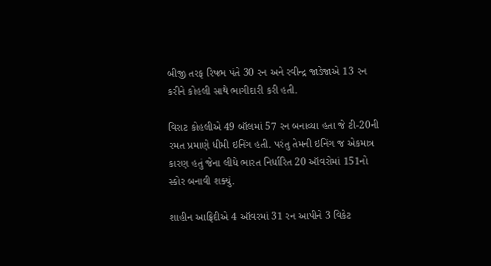બીજી તરફ રિષભ પંતે 30 રન અને રવીન્દ્ર જાડેજાએ 13 રન કરીને કોહલી સાથે ભાગીદારી કરી હતી.

વિરાટ કોહલીએ 49 બૉલમાં 57 રન બનાવ્યા હતા જે ટી-20ની રમત પ્રમાણે ધીમી ઇનિંગ હતી. પરંતુ તેમની ઇનિંગ જ એકમાત્ર કારણ હતું જેના લીધે ભારત નિર્ધારિત 20 ઑવરોમાં 151નો સ્કોર બનાવી શક્યું.

શાહીન આફ્રિદીએ 4 ઑવરમાં 31 રન આપીને 3 વિકેટ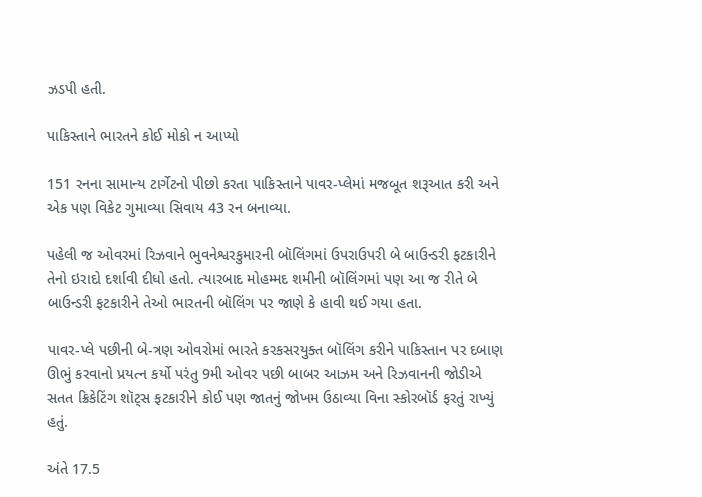ઝડપી હતી.

પાકિસ્તાને ભારતને કોઈ મોકો ન આપ્યો

151 રનના સામાન્ય ટાર્ગેટનો પીછો કરતા પાકિસ્તાને પાવર-પ્લેમાં મજબૂત શરૂઆત કરી અને એક પણ વિકેટ ગુમાવ્યા સિવાય 43 રન બનાવ્યા.

પહેલી જ ઓવરમાં રિઝવાને ભુવનેશ્વરકુમારની બૉલિંગમાં ઉપરાઉપરી બે બાઉન્ડરી ફટકારીને તેનો ઇરાદો દર્શાવી દીધો હતો. ત્યારબાદ મોહમ્મદ શમીની બૉલિંગમાં પણ આ જ રીતે બે બાઉન્ડરી ફટકારીને તેઓ ભારતની બૉલિંગ પર જાણે કે હાવી થઈ ગયા હતા.

પાવર-પ્લે પછીની બે-ત્રણ ઓવરોમાં ભારતે કરકસરયુક્ત બૉલિંગ કરીને પાકિસ્તાન પર દબાણ ઊભું કરવાનો પ્રયત્ન કર્યો પરંતુ 9મી ઓવર પછી બાબર આઝમ અને રિઝવાનની જોડીએ સતત ક્રિકેટિંગ શૉટ્સ ફટકારીને કોઈ પણ જાતનું જોખમ ઉઠાવ્યા વિના સ્કોરબૉર્ડ ફરતું રાખ્યું હતું.

અંતે 17.5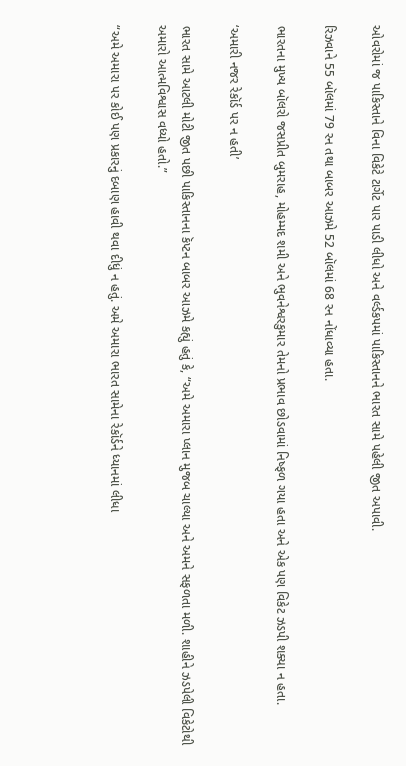ઓવરોમાં જ પાકિસ્તાને વિના વિકેટે ટાર્ગેટ પાર પાડી લીધો અને વર્લ્ડકપમાં પાકિસ્તાનને ભારત સામે પહેલી જીત અપાવી.

રિઝવાને 55 બૉલમાં 79 રન તથા બાબર આઝમે 52 બૉલમાં 68 રન નોંધાવ્યા હતા.

ભારતના મુખ્ય બૉલરો જસપ્રીત બુમરાહ, મોહમ્મદ શમી અને ભુવનેશ્વરકુમાર તેમનો પ્રભાવ છોડવામાં નિષ્ફળ ગયા હતા અને એક પણ વિકેટ ઝડપી શક્યા ન હતા.

‘અમારી નજર રેકૉર્ડ પર ન હતી’

ભારત સામે આટલી મોટી જીત પછી પાકિસ્તાનના કૅપ્ટન બાબર આઝમે કહ્યું હતું કે, “અમે અમારા પ્લાન મુજબ ચાલ્યા અને અમને સફળતા મળી. શાહીને ઝડપેલી વિકેટોથી અમારો આત્મવિશ્વાસ વધ્યો હતો.”

“અમે અમારા પર કોઈ પણ પ્રકારનું દબાણ હાવી થવા દીધું ન હતું. અમે અમારા ભારત સામેના રેકૉર્ડને ધ્યાનમાં લીધા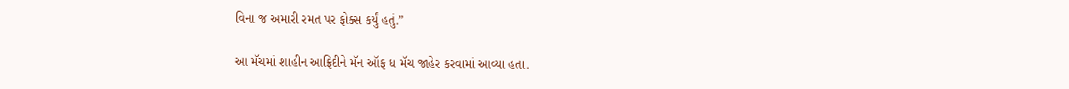વિના જ અમારી રમત પર ફોક્સ કર્યું હતું.”

આ મૅચમાં શાહીન આફ્રિદીને મૅન ઑફ ધ મૅચ જાહેર કરવામાં આવ્યા હતા.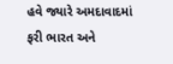હવે જ્યારે અમદાવાદમાં ફરી ભારત અને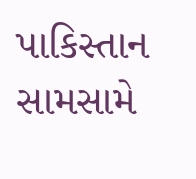પાકિસ્તાન સામસામે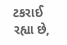ટકરાઈ રહ્યા છે,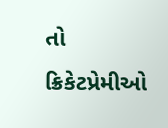તો ક્રિકેટપ્રેમીઓ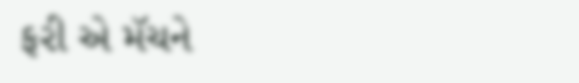ફરી એ મૅચને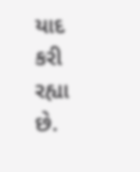યાદ કરી રહ્યા છે.